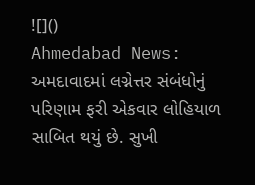![]()
Ahmedabad News: અમદાવાદમાં લગ્નેત્તર સંબંધોનું પરિણામ ફરી એકવાર લોહિયાળ સાબિત થયું છે. સુખી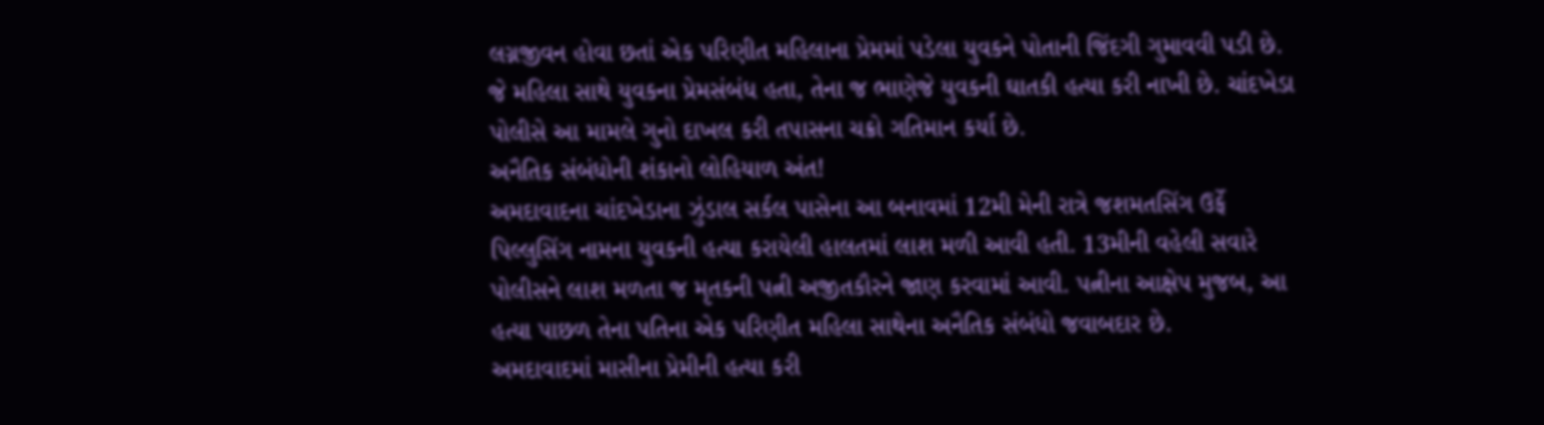લગ્નજીવન હોવા છતાં એક પરિણીત મહિલાના પ્રેમમાં પડેલા યુવકને પોતાની જિંદગી ગુમાવવી પડી છે. જે મહિલા સાથે યુવકના પ્રેમસંબંધ હતા, તેના જ ભાણેજે યુવકની ઘાતકી હત્યા કરી નાખી છે. ચાંદખેડા પોલીસે આ મામલે ગુનો દાખલ કરી તપાસના ચક્રો ગતિમાન કર્યા છે.
અનૈતિક સંબંધોની શંકાનો લોહિયાળ અંત!
અમદાવાદના ચાંદખેડાના ઝુંડાલ સર્કલ પાસેના આ બનાવમાં 12મી મેની રાત્રે જશમતસિંગ ઉર્ફે પિલ્લુસિંગ નામના યુવકની હત્યા કરાયેલી હાલતમાં લાશ મળી આવી હતી. 13મીની વહેલી સવારે પોલીસને લાશ મળતા જ મૃતકની પત્ની અજીતકૌરને જાણ કરવામાં આવી. પત્નીના આક્ષેપ મુજબ, આ હત્યા પાછળ તેના પતિના એક પરિણીત મહિલા સાથેના અનૈતિક સંબંધો જવાબદાર છે.
અમદાવાદમાં માસીના પ્રેમીની હત્યા કરી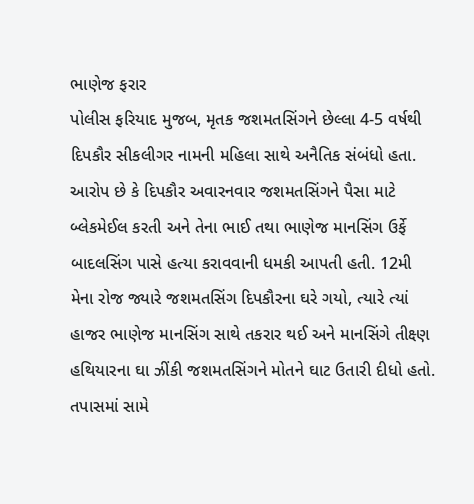ભાણેજ ફરાર
પોલીસ ફરિયાદ મુજબ, મૃતક જશમતસિંગને છેલ્લા 4-5 વર્ષથી દિપકૌર સીકલીગર નામની મહિલા સાથે અનૈતિક સંબંધો હતા. આરોપ છે કે દિપકૌર અવારનવાર જશમતસિંગને પૈસા માટે બ્લેકમેઈલ કરતી અને તેના ભાઈ તથા ભાણેજ માનસિંગ ઉર્ફે બાદલસિંગ પાસે હત્યા કરાવવાની ધમકી આપતી હતી. 12મી મેના રોજ જ્યારે જશમતસિંગ દિપકૌરના ઘરે ગયો, ત્યારે ત્યાં હાજર ભાણેજ માનસિંગ સાથે તકરાર થઈ અને માનસિંગે તીક્ષ્ણ હથિયારના ઘા ઝીંકી જશમતસિંગને મોતને ઘાટ ઉતારી દીધો હતો.
તપાસમાં સામે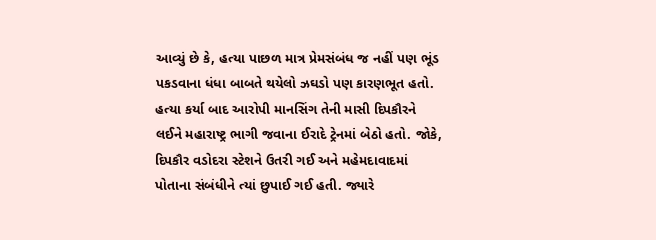આવ્યું છે કે, હત્યા પાછળ માત્ર પ્રેમસંબંધ જ નહીં પણ ભૂંડ પકડવાના ધંધા બાબતે થયેલો ઝઘડો પણ કારણભૂત હતો. હત્યા કર્યા બાદ આરોપી માનસિંગ તેની માસી દિપકૌરને લઈને મહારાષ્ટ્ર ભાગી જવાના ઈરાદે ટ્રેનમાં બેઠો હતો. જોકે, દિપકૌર વડોદરા સ્ટેશને ઉતરી ગઈ અને મહેમદાવાદમાં પોતાના સંબંધીને ત્યાં છુપાઈ ગઈ હતી. જ્યારે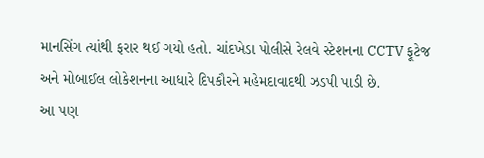માનસિંગ ત્યાંથી ફરાર થઈ ગયો હતો. ચાંદખેડા પોલીસે રેલવે સ્ટેશનના CCTV ફૂટેજ અને મોબાઈલ લોકેશનના આધારે દિપકૌરને મહેમદાવાદથી ઝડપી પાડી છે.
આ પણ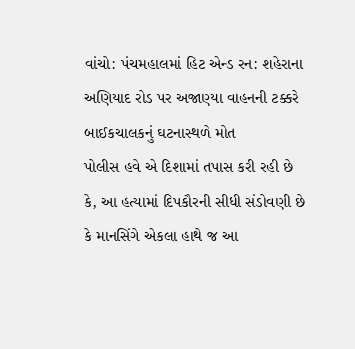વાંચો: પંચમહાલમાં હિટ એન્ડ રન: શહેરાના અણિયાદ રોડ પર અજાણ્યા વાહનની ટક્કરે બાઈકચાલકનું ઘટનાસ્થળે મોત
પોલીસ હવે એ દિશામાં તપાસ કરી રહી છે કે, આ હત્યામાં દિપકૌરની સીધી સંડોવણી છે કે માનસિંગે એકલા હાથે જ આ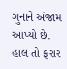ગુનાને અંજામ આપ્યો છે. હાલ તો ફરાર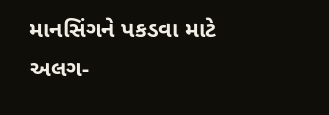માનસિંગને પકડવા માટે અલગ-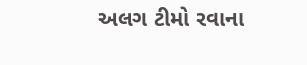અલગ ટીમો રવાના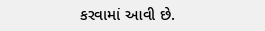કરવામાં આવી છે.